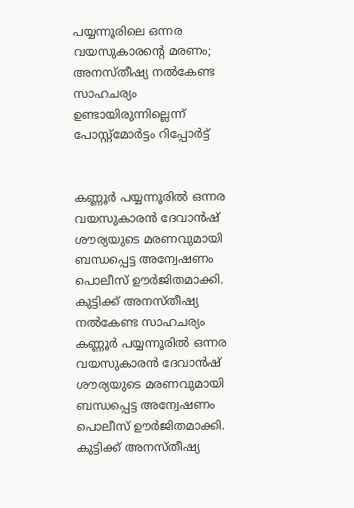പയ്യന്നൂരിലെ ഒന്നര വയസുകാരന്റെ മരണം; അനസ്തീഷ്യ നല്‍കേണ്ട സാഹചര്യം ഉണ്ടായിരുന്നില്ലെന്ന് പോസ്റ്റ്‌മോര്‍ട്ടം റിപ്പോര്‍ട്ട്


കണ്ണൂർ പയ്യന്നൂരില്‍ ഒന്നര വയസുകാരൻ ദേവാൻഷ് ശൗര്യയുടെ മരണവുമായി ബന്ധപ്പെട്ട അന്വേഷണം പൊലീസ് ഊർജിതമാക്കി. കുട്ടിക്ക് അനസ്തീഷ്യ നല്‍കേണ്ട സാഹചര്യം
കണ്ണൂർ പയ്യന്നൂരില്‍ ഒന്നര വയസുകാരൻ ദേവാൻഷ് ശൗര്യയുടെ മരണവുമായി ബന്ധപ്പെട്ട അന്വേഷണം പൊലീസ് ഊർജിതമാക്കി. കുട്ടിക്ക് അനസ്തീഷ്യ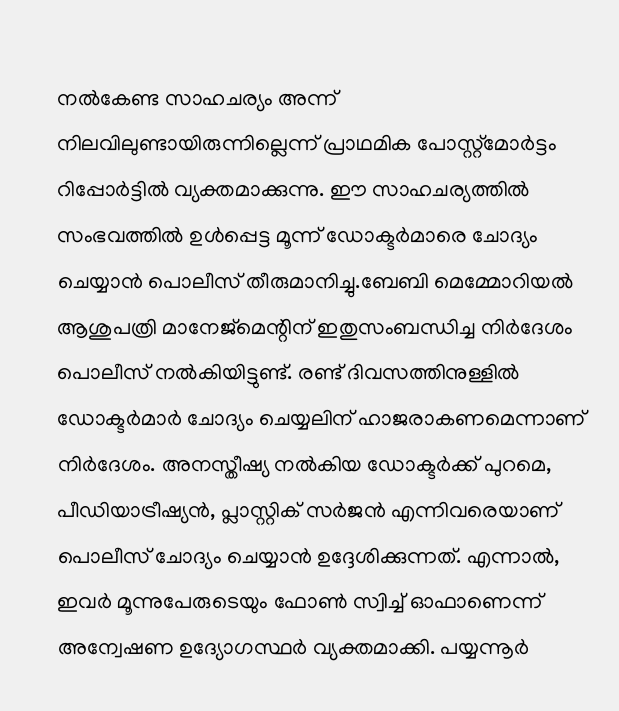നല്‍കേണ്ട സാഹചര്യം അന്ന് നിലവിലുണ്ടായിരുന്നില്ലെന്ന് പ്രാഥമിക പോസ്റ്റ്‌മോർട്ടം റിപ്പോർട്ടില്‍ വ്യക്തമാക്കുന്നു. ഈ സാഹചര്യത്തില്‍ സംഭവത്തില്‍ ഉള്‍പ്പെട്ട മൂന്ന് ഡോക്ടർമാരെ ചോദ്യം ചെയ്യാൻ പൊലീസ് തീരുമാനിച്ചു.ബേബി മെമ്മോറിയല്‍ ആശുപത്രി മാനേജ്‌മെന്റിന് ഇതുസംബന്ധിച്ച നിർദേശം പൊലീസ് നല്‍കിയിട്ടുണ്ട്. രണ്ട് ദിവസത്തിനുള്ളില്‍ ഡോക്ടർമാർ ചോദ്യം ചെയ്യലിന് ഹാജരാകണമെന്നാണ് നിർദേശം. അനസ്തീഷ്യ നല്‍കിയ ഡോക്ടർക്ക് പുറമെ, പീഡിയാട്രീഷ്യൻ, പ്ലാസ്റ്റിക് സർജൻ എന്നിവരെയാണ് പൊലീസ് ചോദ്യം ചെയ്യാൻ ഉദ്ദേശിക്കുന്നത്. എന്നാല്‍, ഇവർ മൂന്നുപേരുടെയും ഫോണ്‍ സ്വിച്ച്‌ ഓഫാണെന്ന് അന്വേഷണ ഉദ്യോഗസ്ഥർ വ്യക്തമാക്കി. പയ്യന്നൂർ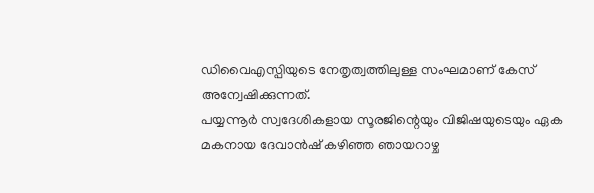ഡിവൈഎസ്പിയുടെ നേതൃത്വത്തിലുള്ള സംഘമാണ് കേസ് അന്വേഷിക്കുന്നത്.
പയ്യന്നൂർ സ്വദേശികളായ സൂരജിന്റെയും വിജിഷയുടെയും ഏക മകനായ ദേവാൻഷ് കഴിഞ്ഞ ഞായറാഴ്ച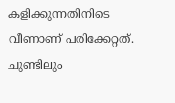കളിക്കുന്നതിനിടെ വീണാണ് പരിക്കേറ്റത്. ചുണ്ടിലും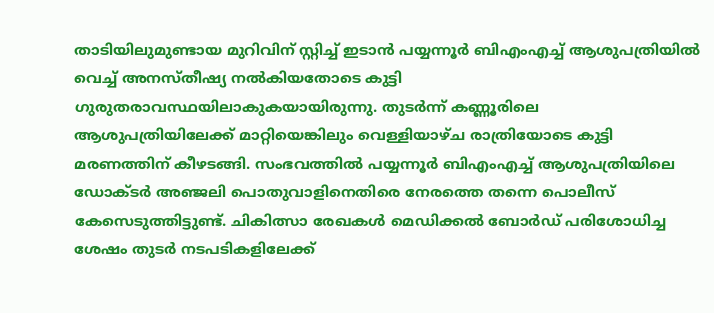താടിയിലുമുണ്ടായ മുറിവിന് സ്റ്റിച്ച്‌ ഇടാൻ പയ്യന്നൂർ ബിഎംഎച്ച്‌ ആശുപത്രിയില്‍ വെച്ച്‌ അനസ്തീഷ്യ നല്‍കിയതോടെ കുട്ടി ഗുരുതരാവസ്ഥയിലാകുകയായിരുന്നു. തുടർന്ന് കണ്ണൂരിലെ ആശുപത്രിയിലേക്ക് മാറ്റിയെങ്കിലും വെള്ളിയാഴ്ച രാത്രിയോടെ കുട്ടി മരണത്തിന് കീഴടങ്ങി. സംഭവത്തില്‍ പയ്യന്നൂർ ബിഎംഎച്ച്‌ ആശുപത്രിയിലെ ഡോക്ടർ അഞ്ജലി പൊതുവാളിനെതിരെ നേരത്തെ തന്നെ പൊലീസ് കേസെടുത്തിട്ടുണ്ട്. ചികിത്സാ രേഖകള്‍ മെഡിക്കല്‍ ബോർഡ് പരിശോധിച്ച ശേഷം തുടർ നടപടികളിലേക്ക്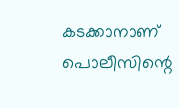കടക്കാനാണ് പൊലീസിന്റെ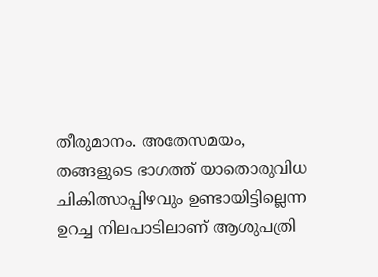തീരുമാനം. അതേസമയം, തങ്ങളുടെ ഭാഗത്ത് യാതൊരുവിധ ചികിത്സാപ്പിഴവും ഉണ്ടായിട്ടില്ലെന്ന ഉറച്ച നിലപാടിലാണ് ആശുപത്രി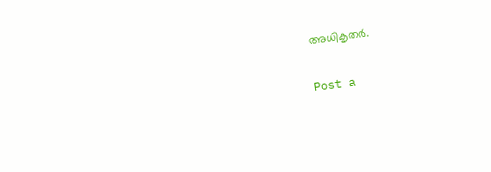അധികൃതർ.

Post a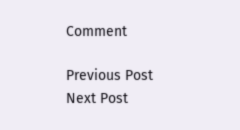Comment

Previous Post Next Post